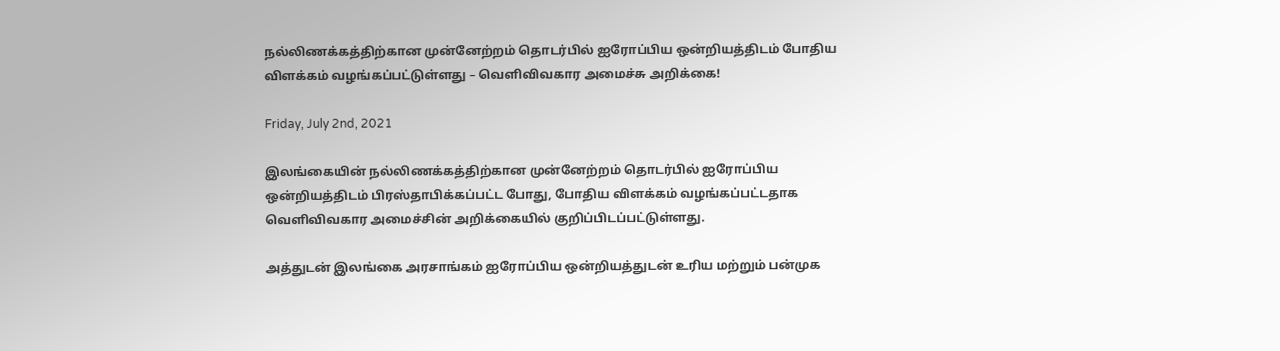நல்லிணக்கத்திற்கான முன்னேற்றம் தொடர்பில் ஐரோப்பிய ஒன்றியத்திடம் போதிய விளக்கம் வழங்கப்பட்டுள்ளது – வெளிவிவகார அமைச்சு அறிக்கை!

Friday, July 2nd, 2021

இலங்கையின் நல்லிணக்கத்திற்கான முன்னேற்றம் தொடர்பில் ஐரோப்பிய ஒன்றியத்திடம் பிரஸ்தாபிக்கப்பட்ட போது, போதிய விளக்கம் வழங்கப்பட்டதாக வெளிவிவகார அமைச்சின் அறிக்கையில் குறிப்பிடப்பட்டுள்ளது.

அத்துடன் இலங்கை அரசாங்கம் ஐரோப்பிய ஒன்றியத்துடன் உரிய மற்றும் பன்முக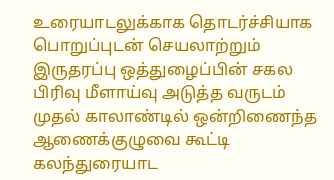உரையாடலுக்காக தொடர்ச்சியாக பொறுப்புடன் செயலாற்றும் இருதரப்பு ஒத்துழைப்பின் சகல பிரிவு மீளாய்வு அடுத்த வருடம் முதல் காலாண்டில் ஒன்றிணைந்த ஆணைக்குழுவை கூட்டி கலந்துரையாட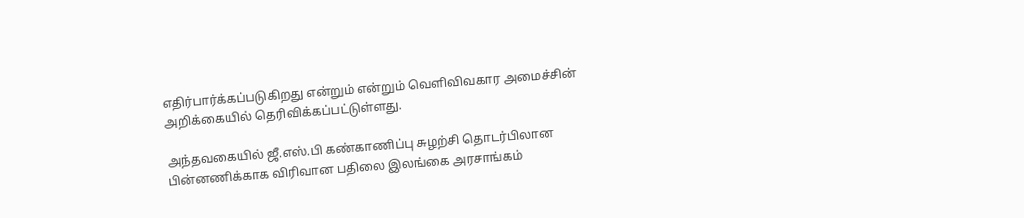எதிர்பார்க்கப்படுகிறது என்றும் என்றும் வெளிவிவகார அமைச்சின் அறிக்கையில் தெரிவிக்கப்பட்டுள்ளது.

அந்தவகையில் ஜீ.எஸ்.பி கண்காணிப்பு சுழற்சி தொடர்பிலான பின்னணிக்காக விரிவான பதிலை இலங்கை அரசாங்கம்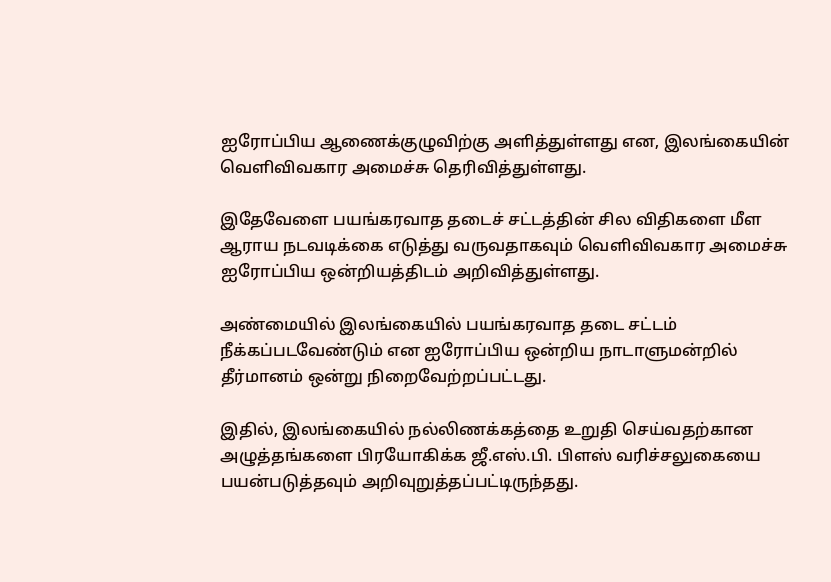ஐரோப்பிய ஆணைக்குழுவிற்கு அளித்துள்ளது என, இலங்கையின் வெளிவிவகார அமைச்சு தெரிவித்துள்ளது.

இதேவேளை பயங்கரவாத தடைச் சட்டத்தின் சில விதிகளை மீள ஆராய நடவடிக்கை எடுத்து வருவதாகவும் வெளிவிவகார அமைச்சு ஐரோப்பிய ஒன்றியத்திடம் அறிவித்துள்ளது.

அண்மையில் இலங்கையில் பயங்கரவாத தடை சட்டம் நீக்கப்படவேண்டும் என ஐரோப்பிய ஒன்றிய நாடாளுமன்றில் தீர்மானம் ஒன்று நிறைவேற்றப்பட்டது.

இதில், இலங்கையில் நல்லிணக்கத்தை உறுதி செய்வதற்கான அழுத்தங்களை பிரயோகிக்க ஜீ.எஸ்.பி. பிளஸ் வரிச்சலுகையை பயன்படுத்தவும் அறிவுறுத்தப்பட்டிருந்தது.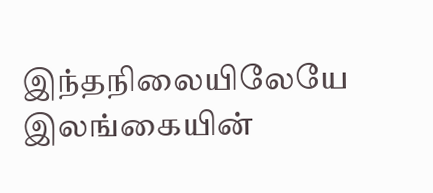இந்தநிலையிலேயே இலங்கையின்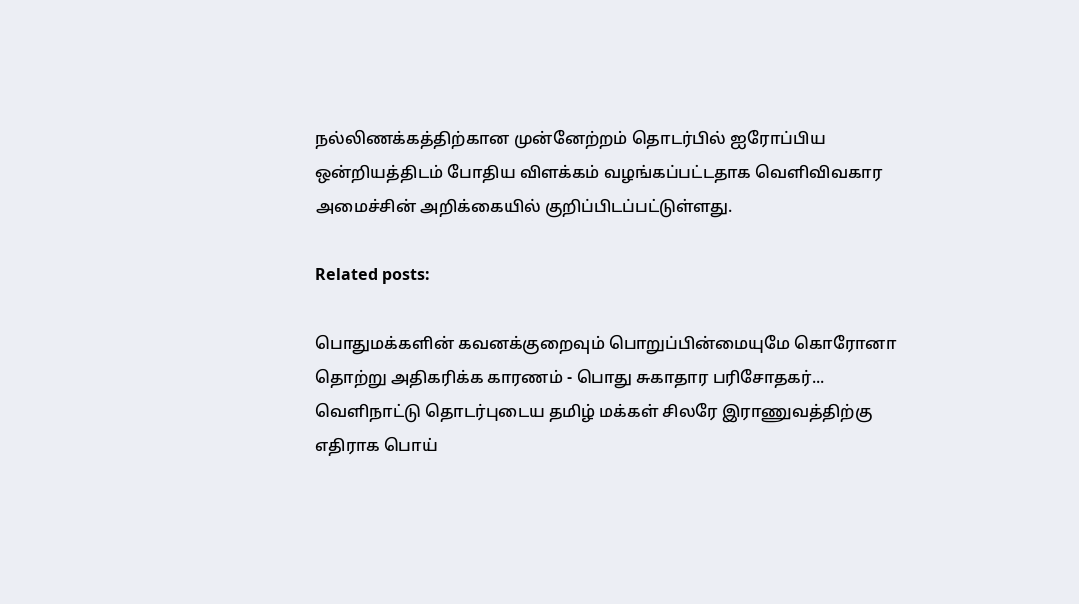நல்லிணக்கத்திற்கான முன்னேற்றம் தொடர்பில் ஐரோப்பிய ஒன்றியத்திடம் போதிய விளக்கம் வழங்கப்பட்டதாக வெளிவிவகார அமைச்சின் அறிக்கையில் குறிப்பிடப்பட்டுள்ளது.

Related posts:

பொதுமக்களின் கவனக்குறைவும் பொறுப்பின்மையுமே கொரோனா தொற்று அதிகரிக்க காரணம் - பொது சுகாதார பரிசோதகர்...
வெளிநாட்டு தொடர்புடைய தமிழ் மக்கள் சிலரே இராணுவத்திற்கு எதிராக பொய்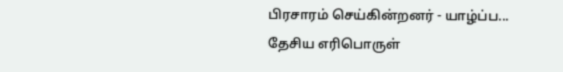பிரசாரம் செய்கின்றனர் - யாழ்ப்ப...
தேசிய எரிபொருள்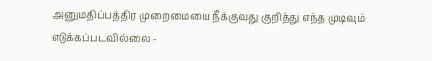அனுமதிப்பத்திர முறைமையை நீக்குவது குறித்து எந்த முடிவும் எடுக்கப்படவில்லை -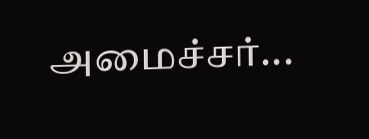அமைச்சர்...